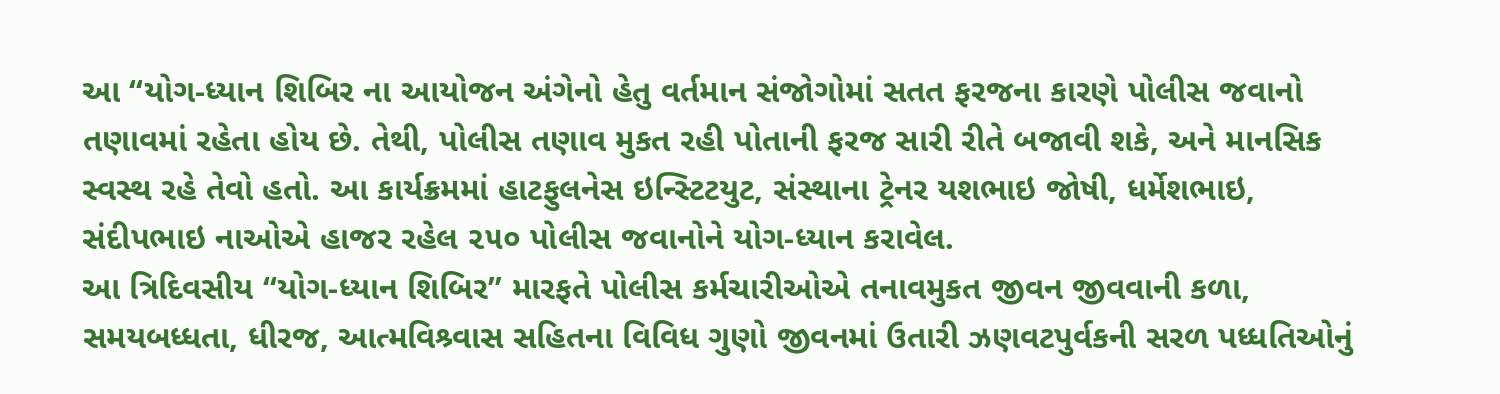આ ‘‘યોગ-ધ્યાન શિબિર ના આયોજન અંગેનો હેતુ વર્તમાન સંજોગોમાં સતત ફરજના કારણે પોલીસ જવાનો તણાવમાં રહેતા હોય છે. તેથી, પોલીસ તણાવ મુકત રહી પોતાની ફરજ સારી રીતે બજાવી શકે, અને માનસિક સ્વસ્થ રહે તેવો હતો. આ કાર્યક્રમમાં હાટફુલનેસ ઇન્સ્ટિટયુટ, સંસ્થાના ટ્રેનર યશભાઇ જોષી, ધર્મેશભાઇ, સંદીપભાઇ નાઓએ હાજર રહેલ ૨૫૦ પોલીસ જવાનોને યોગ-ધ્યાન કરાવેલ.
આ ત્રિદિવસીય ‘‘યોગ-ધ્યાન શિબિર’’ મારફતે પોલીસ કર્મચારીઓએ તનાવમુકત જીવન જીવવાની કળા, સમયબધ્ધતા, ધીરજ, આત્મવિશ્ર્વાસ સહિતના વિવિધ ગુણો જીવનમાં ઉતારી ઝણવટપુર્વકની સરળ પધ્ધતિઓનું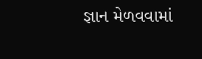જ્ઞાન મેળવવામાં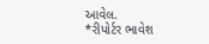આવેલ.
*રીપોર્ટર ભાવેશ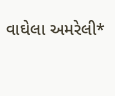વાઘેલા અમરેલી*